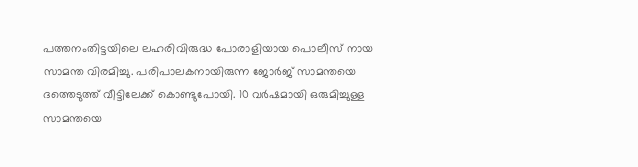പത്തനംതിട്ടയിലെ ലഹരിവിരുദ്ധ പോരാളിയായ പൊലീസ് നായ സാമന്ത വിരമിച്ചു. പരിപാലകനായിരുന്ന ജോര്‍ജ് സാമന്തയെ ദത്തെടുത്ത് വീട്ടിലേക്ക് കൊണ്ടുപോയി. 10 വര്‍ഷമായി ഒരുമിച്ചുള്ള സാമന്തയെ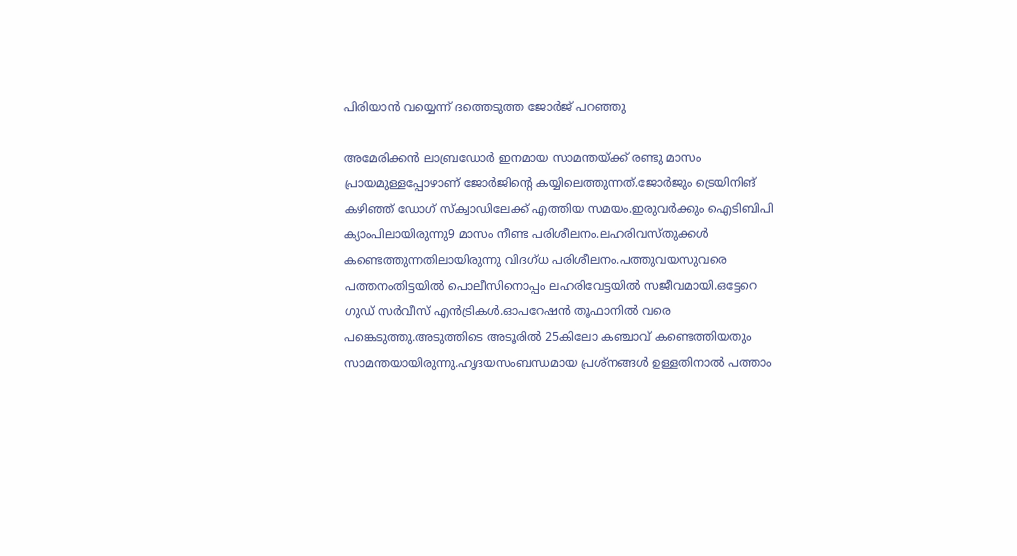പിരിയാന്‍ വയ്യെന്ന് ദത്തെടുത്ത ജോര്‍ജ് പറഞ്ഞു

അമേരിക്കന്‍ ലാബ്രഡോര്‍ ഇനമായ സാമന്തയ്ക്ക് രണ്ടു മാസം പ്രായമുള്ളപ്പോഴാണ് ജോര്‍ജിന്‍റെ കയ്യിലെത്തുന്നത്.ജോര്‍ജും ട്രെയിനിങ് കഴിഞ്ഞ് ഡോഗ് സ്ക്വാഡിലേക്ക് എത്തിയ സമയം.ഇരുവര്‍ക്കും ഐടിബിപി ക്യാംപിലായിരുന്നു9 മാസം നീണ്ട പരിശീലനം.ലഹരിവസ്തുക്കള്‍ കണ്ടെത്തുന്നതിലായിരുന്നു വിദഗ്ധ പരിശീലനം.പത്തുവയസുവരെ പത്തനംതിട്ടയില്‍ പൊലീസിനൊപ്പം ലഹരിവേട്ടയില്‍ സജീവമായി.ഒട്ടേറെ ഗുഡ് സര്‍വീസ് എന്‍ട്രികള്‍.ഓപറേഷന്‍ തൂഫാനില്‍ വരെ പങ്കെടുത്തു.അടുത്തിടെ അടൂരില്‍ 25കിലോ കഞ്ചാവ് കണ്ടെത്തിയതും സാമന്തയായിരുന്നു.ഹൃദയസംബന്ധമായ പ്രശ്നങ്ങള്‍ ഉള്ളതിനാല്‍ പത്താം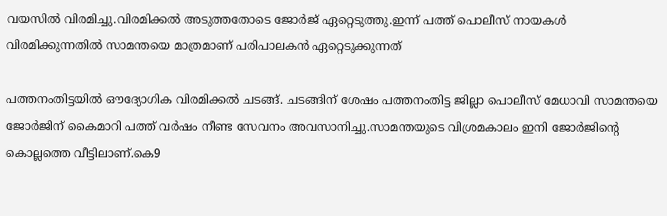വയസില്‍ വിരമിച്ചു.വിരമിക്കല്‍ അടുത്തതോടെ ജോര്‍ജ് ഏറ്റെടുത്തു.ഇന്ന് പത്ത് പൊലീസ് നായകള്‍ വിരമിക്കുന്നതില്‍ സാമന്തയെ മാത്രമാണ് പരിപാലകന്‍ ഏറ്റെടുക്കുന്നത്

പത്തനംതിട്ടയില്‍ ഔദ്യോഗിക വിരമിക്കല്‍ ചടങ്ങ്. ചടങ്ങിന് ശേഷം പത്തനംതിട്ട ജില്ലാ പൊലീസ് മേധാവി സാമന്തയെ ജോര്‍ജിന് കൈമാറി പത്ത് വര്‍ഷം നീണ്ട സേവനം അവസാനിച്ചു.സാമന്തയുടെ വിശ്രമകാലം ഇനി ജോര്‍ജിന്‍റെ കൊല്ലത്തെ വീട്ടിലാണ്.കെ9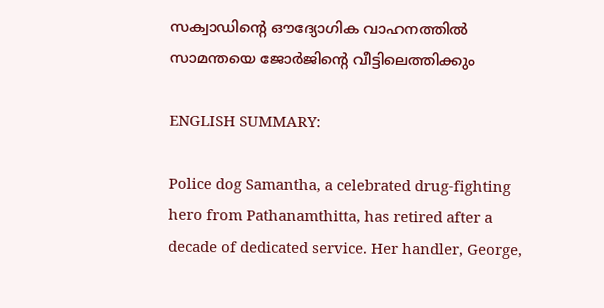സക്വാഡിന്‍റെ ഔദ്യോഗിക വാഹനത്തില്‍ സാമന്തയെ ജോര്‍ജിന്‍റെ വീട്ടിലെത്തിക്കും

ENGLISH SUMMARY:

Police dog Samantha, a celebrated drug-fighting hero from Pathanamthitta, has retired after a decade of dedicated service. Her handler, George,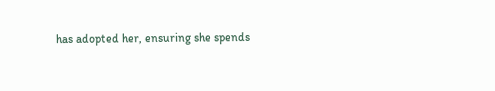has adopted her, ensuring she spends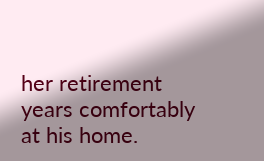her retirement years comfortably at his home.